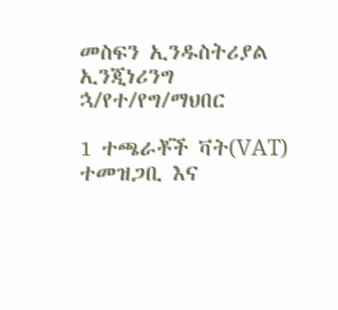መስፍን ኢንዱስትሪያል ኢንጂነሪንግ ኋ/የተ/የግ/ማህበር

1 ተጫራቾች ቫት(VAT) ተመዝጋቢ እና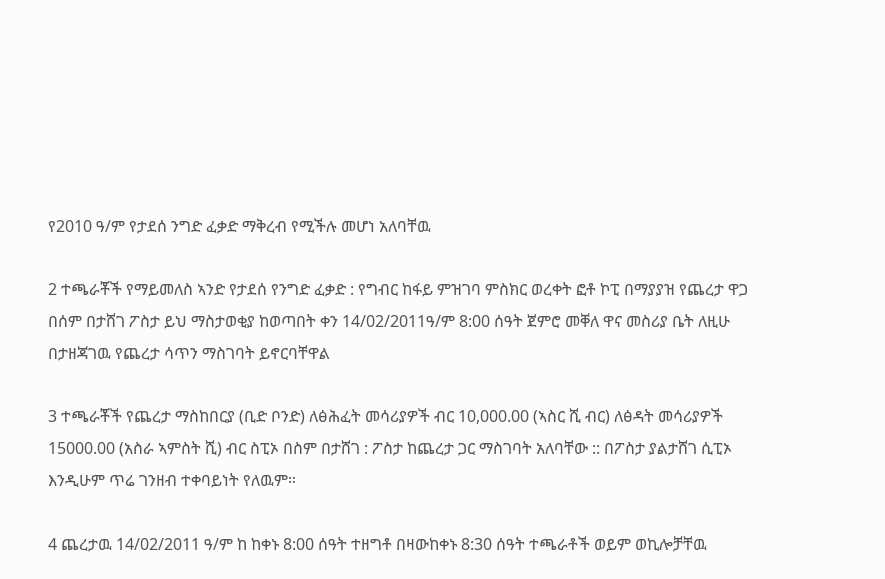የ2010 ዓ/ም የታደሰ ንግድ ፈቃድ ማቅረብ የሚችሉ መሆነ አለባቸዉ

2 ተጫራቾች የማይመለስ ኣንድ የታደሰ የንግድ ፈቃድ : የግብር ከፋይ ምዝገባ ምስክር ወረቀት ፎቶ ኮፒ በማያያዝ የጨረታ ዋጋ በሰም በታሸገ ፖስታ ይህ ማስታወቂያ ከወጣበት ቀን 14/02/2011ዓ/ም 8:00 ሰዓት ጀምሮ መቐለ ዋና መስሪያ ቤት ለዚሁ በታዘጃገዉ የጨረታ ሳጥን ማስገባት ይኖርባቸዋል

3 ተጫራቾች የጨረታ ማስከበርያ (ቢድ ቦንድ) ለፅሕፈት መሳሪያዎች ብር 10,000.00 (ኣስር ሺ ብር) ለፅዳት መሳሪያዎች 15000.00 (አስራ ኣምስት ሺ) ብር ስፒኦ በስም በታሸገ : ፖስታ ከጨረታ ጋር ማስገባት አለባቸው :: በፖስታ ያልታሸገ ሲፒኦ እንዲሁም ጥሬ ገንዘብ ተቀባይነት የለዉም።

4 ጨረታዉ 14/02/2011 ዓ/ም ከ ከቀኑ 8:00 ሰዓት ተዘግቶ በዛውከቀኑ 8:30 ሰዓት ተጫራቶች ወይም ወኪሎቻቸዉ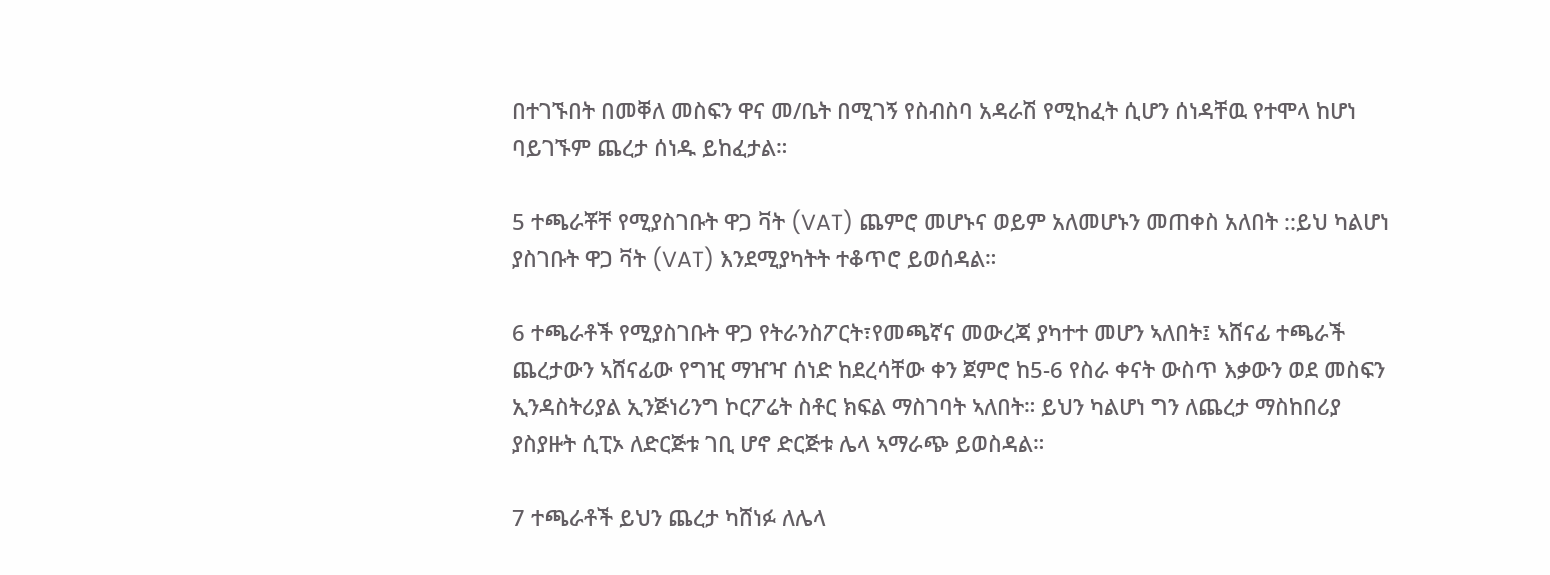በተገኙበት በመቐለ መስፍን ዋና መ/ቤት በሚገኝ የስብስባ አዳራሽ የሚከፈት ሲሆን ሰነዳቸዉ የተሞላ ከሆነ ባይገኙም ጨረታ ሰነዱ ይከፈታል።

5 ተጫራቾቸ የሚያስገቡት ዋጋ ቫት (VAT) ጨምሮ መሆኑና ወይም አለመሆኑን መጠቀስ አለበት ::ይህ ካልሆነ ያስገቡት ዋጋ ቫት (VAT) እንደሚያካትት ተቆጥሮ ይወሰዳል።

6 ተጫራቶች የሚያስገቡት ዋጋ የትራንስፖርት፣የመጫኛና መውረጃ ያካተተ መሆን ኣለበት፤ ኣሸናፊ ተጫራች ጨረታውን ኣሸናፊው የግዢ ማዠዣ ሰነድ ከደረሳቸው ቀን ጀምሮ ከ5-6 የስራ ቀናት ውስጥ እቃውን ወደ መስፍን ኢንዳስትሪያል ኢንጅነሪንግ ኮርፖሬት ስቶር ክፍል ማስገባት ኣለበት። ይህን ካልሆነ ግን ለጨረታ ማስከበሪያ ያስያዙት ሲፒኦ ለድርጅቱ ገቢ ሆኖ ድርጅቱ ሌላ ኣማራጭ ይወስዳል።

7 ተጫራቶች ይህን ጨረታ ካሸነፉ ለሌላ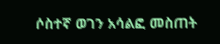ሶስተኛ ወገን አሳልፎ መስጠት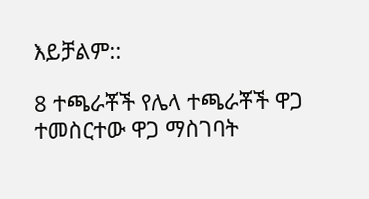እይቻልም::

8 ተጫራቾች የሌላ ተጫራቾች ዋጋ ተመስርተው ዋጋ ማስገባት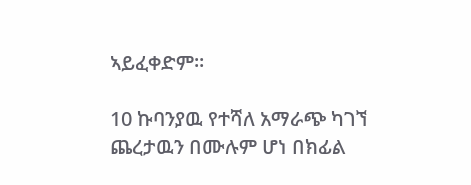ኣይፈቀድም።

10 ኩባንያዉ የተሻለ አማራጭ ካገኘ ጨረታዉን በሙሉም ሆነ በክፊል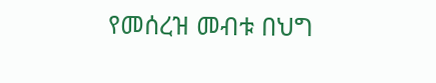የመሰረዝ መብቱ በህግ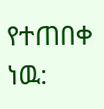የተጠበቀ ነዉ: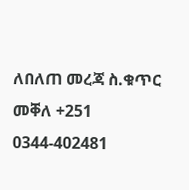ለበለጠ መረጃ ስ.ቁጥር መቐለ +251 0344-402481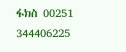ፋክስ 00251 344406225